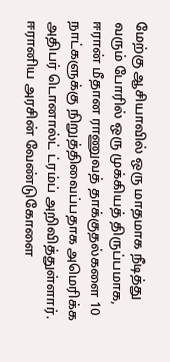மேற்கு ஆசியாவில் ஒரு மாதமாக நீடித்து வரும் போரில் ஒரு முக்கியத் திருப்பமாக, ஈரான் மீதான ராணுவத் தாக்குதல்களை 10 நாட்களுக்கு நிறுத்திவைப்பதாக அமெரிக்க அதிபர் டொனால்ட் ட்ரம்ப் அறிவித்துள்ளார்.
ஈரானிய அரசின் வேண்டுகோளை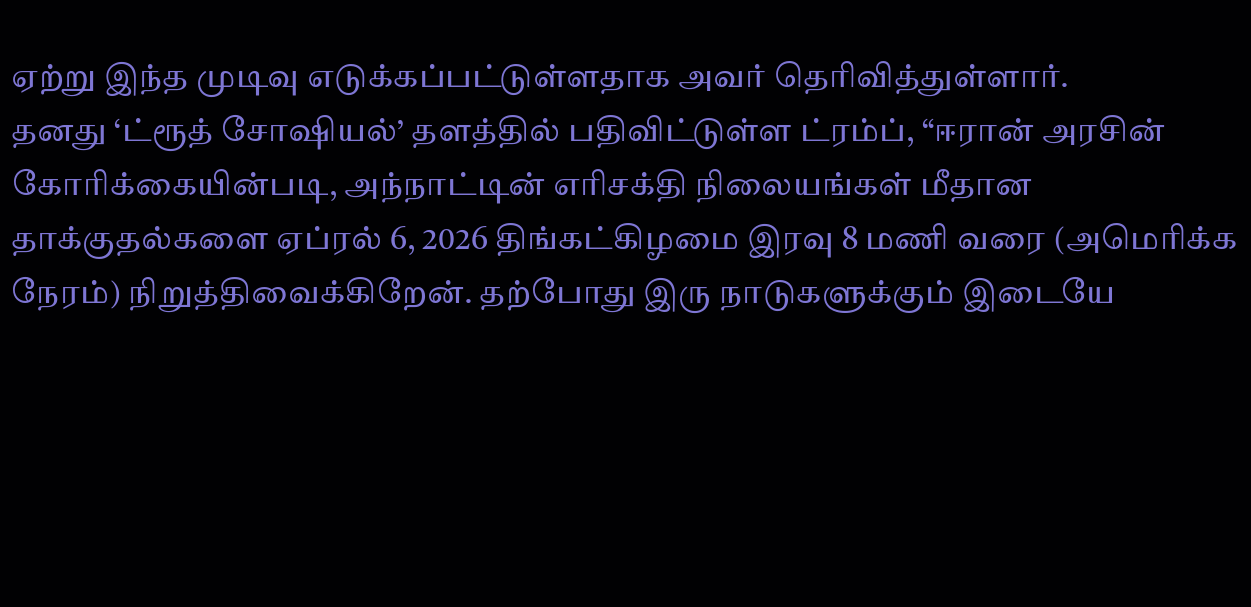ஏற்று இந்த முடிவு எடுக்கப்பட்டுள்ளதாக அவர் தெரிவித்துள்ளார்.
தனது ‘ட்ரூத் சோஷியல்’ தளத்தில் பதிவிட்டுள்ள ட்ரம்ப், “ஈரான் அரசின் கோரிக்கையின்படி, அந்நாட்டின் எரிசக்தி நிலையங்கள் மீதான தாக்குதல்களை ஏப்ரல் 6, 2026 திங்கட்கிழமை இரவு 8 மணி வரை (அமெரிக்க நேரம்) நிறுத்திவைக்கிறேன். தற்போது இரு நாடுகளுக்கும் இடையே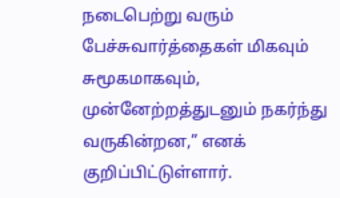நடைபெற்று வரும் பேச்சுவார்த்தைகள் மிகவும் சுமூகமாகவும், முன்னேற்றத்துடனும் நகர்ந்து வருகின்றன,” எனக் குறிப்பிட்டுள்ளார்.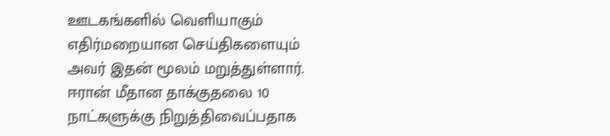ஊடகங்களில் வெளியாகும் எதிர்மறையான செய்திகளையும் அவர் இதன் மூலம் மறுத்துள்ளார்.
ஈரான் மீதான தாக்குதலை 10 நாட்களுக்கு நிறுத்திவைப்பதாக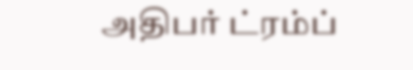அதிபர் ட்ரம்ப்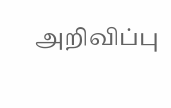அறிவிப்பு